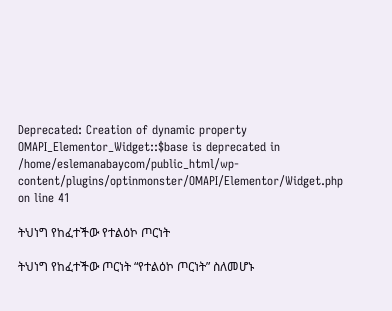Deprecated: Creation of dynamic property OMAPI_Elementor_Widget::$base is deprecated in /home/eslemanabaycom/public_html/wp-content/plugins/optinmonster/OMAPI/Elementor/Widget.php on line 41

ትህነግ የከፈተችው የተልዕኮ ጦርነት

ትህነግ የከፈተችው ጦርነት “የተልዕኮ ጦርነት” ስለመሆኑ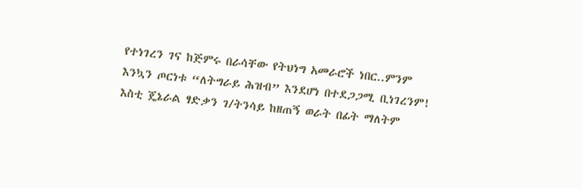የተነገረን ገና ከጅምሩ በራሳቸው የትህነግ አመራሮች ነበር..ምንም እንኳን ጦርነቱ “ለትግራይ ሕዝብ” እንደሆነ በተደጋጋሚ ቢነገረንም! እስቲ ጄኔራል ፃድቃን ገ/ትንሳይ ከዘጠኝ ወራት በፊት ማለትም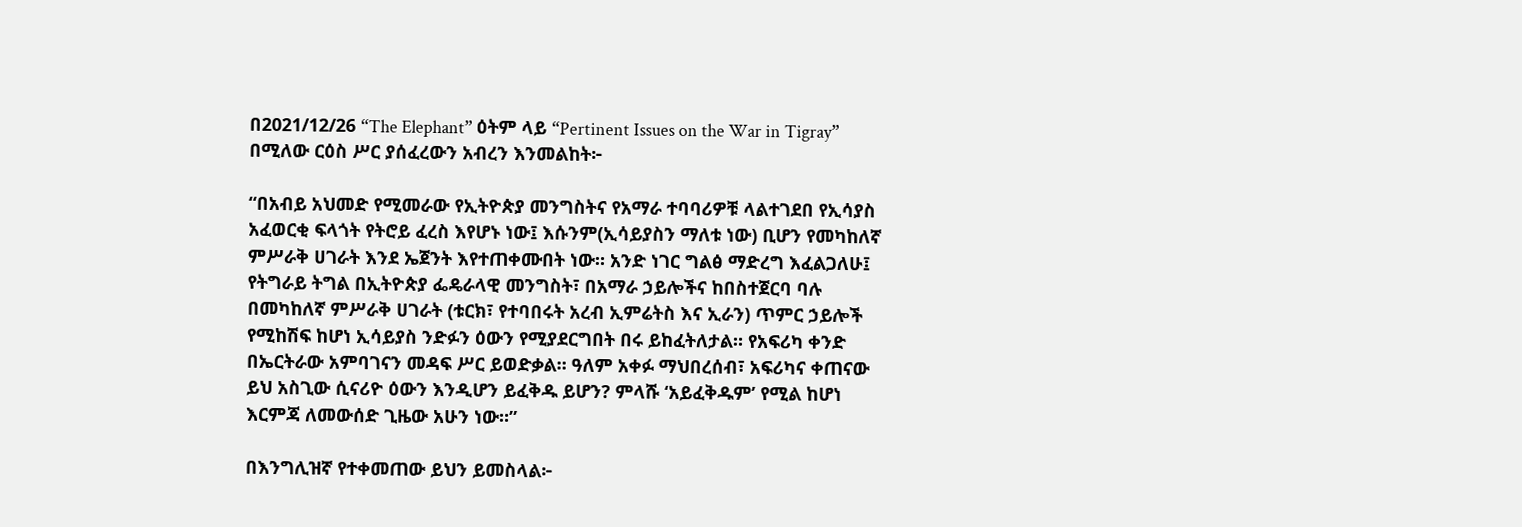በ2021/12/26 “The Elephant” ዕትም ላይ “Pertinent Issues on the War in Tigray” በሚለው ርዕስ ሥር ያሰፈረውን አብረን እንመልከት፦

“በአብይ አህመድ የሚመራው የኢትዮጵያ መንግስትና የአማራ ተባባሪዎቹ ላልተገደበ የኢሳያስ አፈወርቂ ፍላጎት የትሮይ ፈረስ እየሆኑ ነው፤ እሱንም(ኢሳይያስን ማለቱ ነው) ቢሆን የመካከለኛ ምሥራቅ ሀገራት እንደ ኤጀንት እየተጠቀሙበት ነው። አንድ ነገር ግልፅ ማድረግ እፈልጋለሁ፤ የትግራይ ትግል በኢትዮጵያ ፌዴራላዊ መንግስት፣ በአማራ ኃይሎችና ከበስተጀርባ ባሉ በመካከለኛ ምሥራቅ ሀገራት (ቱርክ፣ የተባበሩት አረብ ኢምሬትስ እና ኢራን) ጥምር ኃይሎች የሚከሽፍ ከሆነ ኢሳይያስ ንድፉን ዕውን የሚያደርግበት በሩ ይከፈትለታል። የአፍሪካ ቀንድ በኤርትራው አምባገናን መዳፍ ሥር ይወድቃል። ዓለም አቀፉ ማህበረሰብ፣ አፍሪካና ቀጠናው ይህ አስጊው ሲናሪዮ ዕውን እንዲሆን ይፈቅዱ ይሆን? ምላሹ ‘አይፈቅዱም’ የሚል ከሆነ እርምጃ ለመውሰድ ጊዜው አሁን ነው።”

በእንግሊዝኛ የተቀመጠው ይህን ይመስላል፦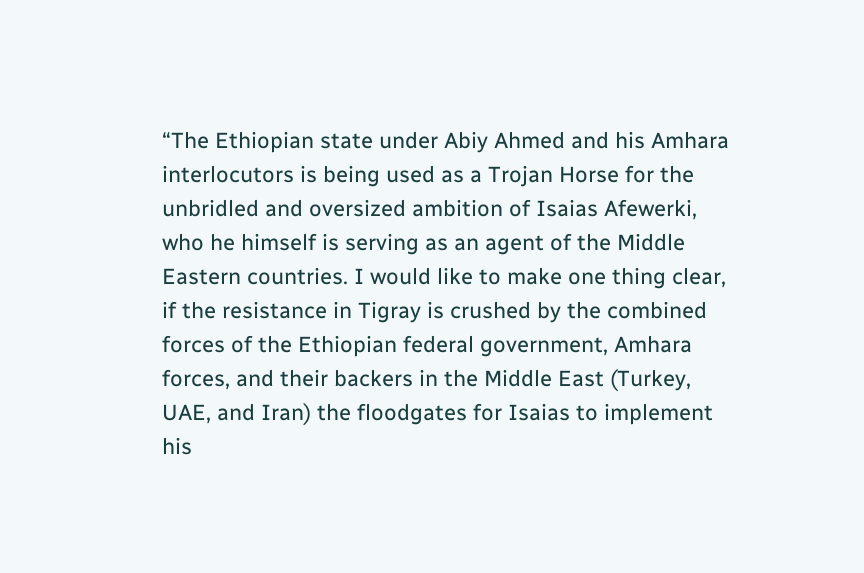“The Ethiopian state under Abiy Ahmed and his Amhara interlocutors is being used as a Trojan Horse for the unbridled and oversized ambition of Isaias Afewerki, who he himself is serving as an agent of the Middle Eastern countries. I would like to make one thing clear, if the resistance in Tigray is crushed by the combined forces of the Ethiopian federal government, Amhara forces, and their backers in the Middle East (Turkey, UAE, and Iran) the floodgates for Isaias to implement his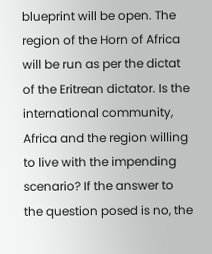blueprint will be open. The region of the Horn of Africa will be run as per the dictat of the Eritrean dictator. Is the international community, Africa and the region willing to live with the impending scenario? If the answer to the question posed is no, the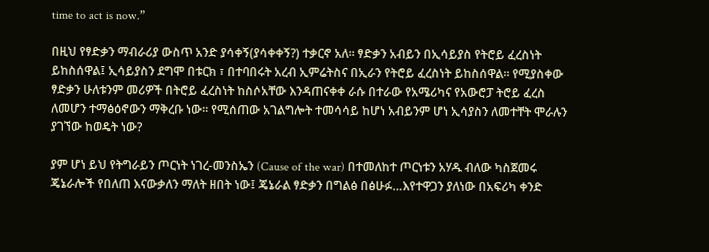time to act is now.”

በዚህ የፃድቃን ማብራሪያ ውስጥ አንድ ያሳቀኝ(ያሳቀቀኝ?) ተቃርኖ አለ። ፃድቃን አብይን በኢሳይያስ የትሮይ ፈረስነት ይከስሰዋል፤ ኢሳይያስን ደግሞ በቱርክ ፣ በተባበሩት አረብ ኢምሬትስና በኢራን የትሮይ ፈረስነት ይከስሰዋል። የሚያስቀው ፃድቃን ሁለቱንም መሪዎች በትሮይ ፈረስነት ከስሶአቸው እንዳጠናቀቀ ራሱ በተራው የአሜሪካና የአውሮፓ ትሮይ ፈረስ ለመሆን ተማፅዕኖውን ማቅረቡ ነው። የሚሰጠው አገልግሎት ተመሳሳይ ከሆነ አብይንም ሆነ ኢሳያስን ለመተቸት ሞራሉን ያገኘው ከወዴት ነው?

ያም ሆነ ይህ የትግራይን ጦርነት ነገረ-መንስኤን (Cause of the war) በተመለከተ ጦርነቱን አሃዱ ብለው ካስጀመሩ ጄኔራሎች የበለጠ እናውቃለን ማለት ዘበት ነው፤ ጄኔራል ፃድቃን በግልፅ በፅሁፉ…እየተዋጋን ያለነው በአፍሪካ ቀንድ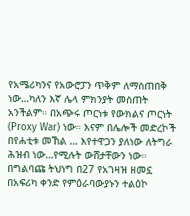የአሜሪካንና የአውሮፓን ጥቅም ለማስጠበቅ ነው…ካለን እኛ ሌላ ምክንያት መስጠት አንችልም። በአጭሩ ጦርነቱ የውክልና ጦርነት (Proxy War) ነው። እናም በሌሎች መድረኮች በየሐቲቱ መኸል … እየተዋጋን ያለነው ለትግራ ሕዝብ ነው…የሚሉት ውሸታቸውን ነው። በግልባጩ ትህነግ በ27 የአገዛዝ ዘመኗ በአፍሪካ ቀንድ የምዕራባውያኑን ተልዕኮ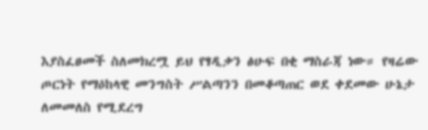እያስፈፀመች ስለመክረሟ ይህ የፃዲቃን ፅሁፍ በቂ ማስራጃ ነው። የዛሬው ጦርነት የማዕከላዊ መንግስት ሥልጣንን በመቆጣጠር ወደ ቀደመው ሁኔታ ለመመለስ የሚደረግ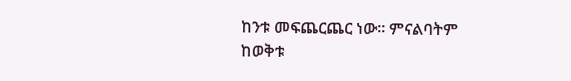ከንቱ መፍጨርጨር ነው። ምናልባትም ከወቅቱ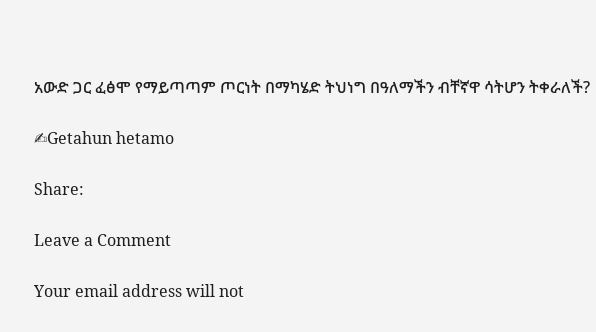አውድ ጋር ፈፅሞ የማይጣጣም ጦርነት በማካሄድ ትህነግ በዓለማችን ብቸኛዋ ሳትሆን ትቀራለች?

✍Getahun hetamo

Share:

Leave a Comment

Your email address will not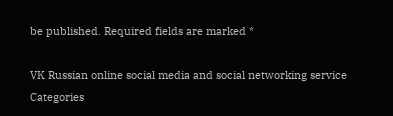be published. Required fields are marked *

VK Russian online social media and social networking service
Categories